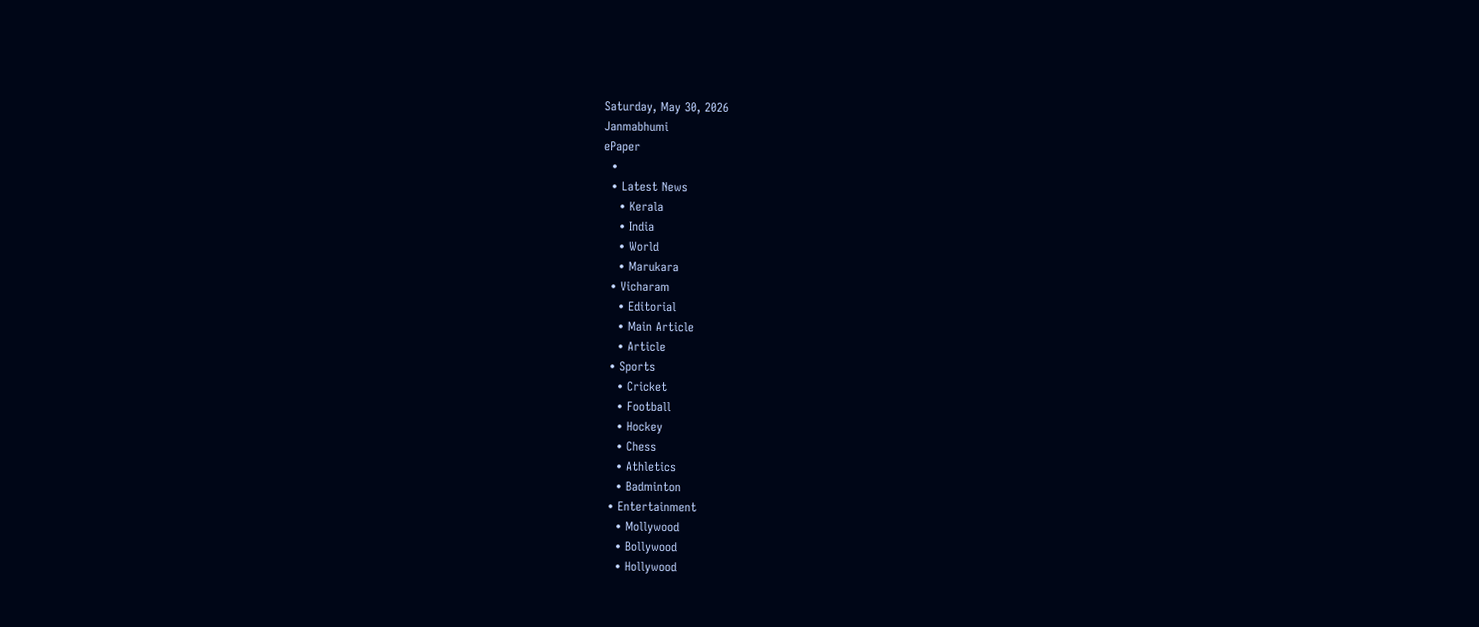Saturday, May 30, 2026
Janmabhumi
ePaper
  •
  • Latest News
    • Kerala
    • India
    • World
    • Marukara
  • Vicharam
    • Editorial
    • Main Article
    • Article
  • Sports
    • Cricket
    • Football
    • Hockey
    • Chess
    • Athletics
    • Badminton
  • Entertainment
    • Mollywood
    • Bollywood
    • Hollywood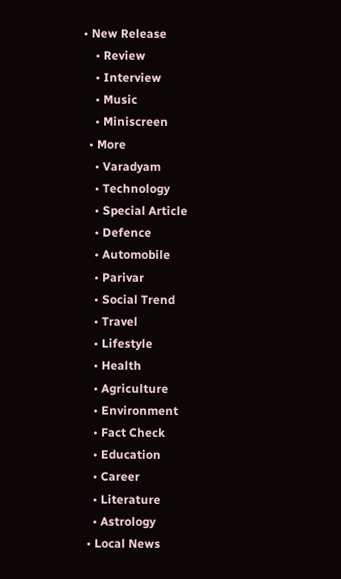• New Release
    • Review
    • Interview
    • Music
    • Miniscreen
  • More
    • Varadyam
    • Technology
    • Special Article
    • Defence
    • Automobile
    • Parivar
    • Social Trend
    • Travel
    • Lifestyle
    • Health
    • Agriculture
    • Environment
    • Fact Check
    • Education
    • Career
    • Literature
    • Astrology
  • Local News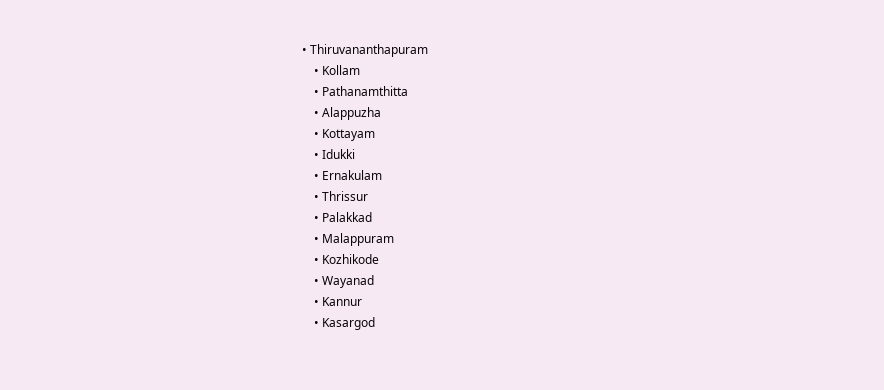• Thiruvananthapuram
    • Kollam
    • Pathanamthitta
    • Alappuzha
    • Kottayam
    • Idukki
    • Ernakulam
    • Thrissur
    • Palakkad
    • Malappuram
    • Kozhikode
    • Wayanad
    • Kannur
    • Kasargod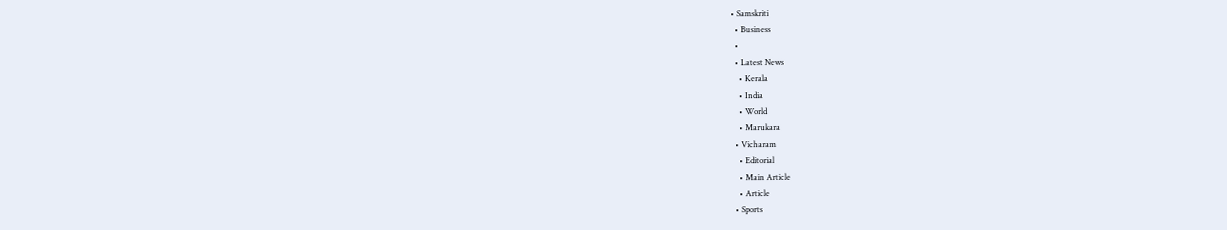• Samskriti
  • Business
  •
  • Latest News
    • Kerala
    • India
    • World
    • Marukara
  • Vicharam
    • Editorial
    • Main Article
    • Article
  • Sports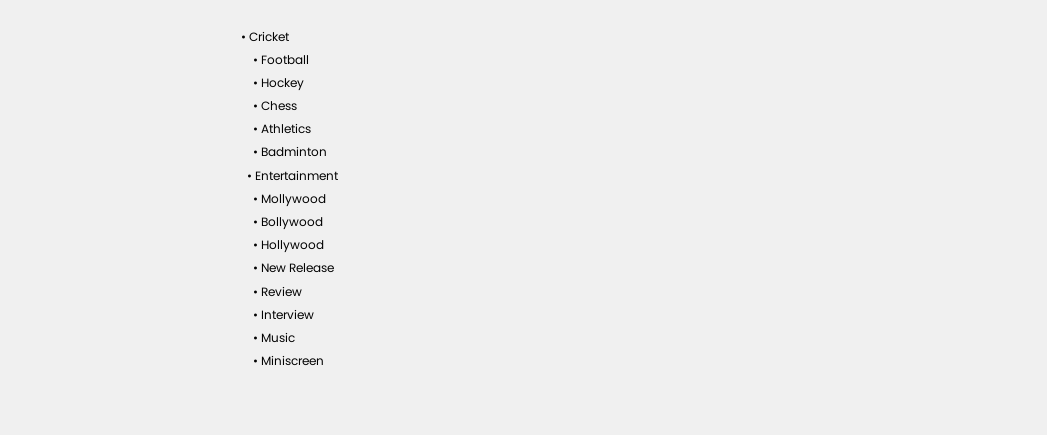• Cricket
    • Football
    • Hockey
    • Chess
    • Athletics
    • Badminton
  • Entertainment
    • Mollywood
    • Bollywood
    • Hollywood
    • New Release
    • Review
    • Interview
    • Music
    • Miniscreen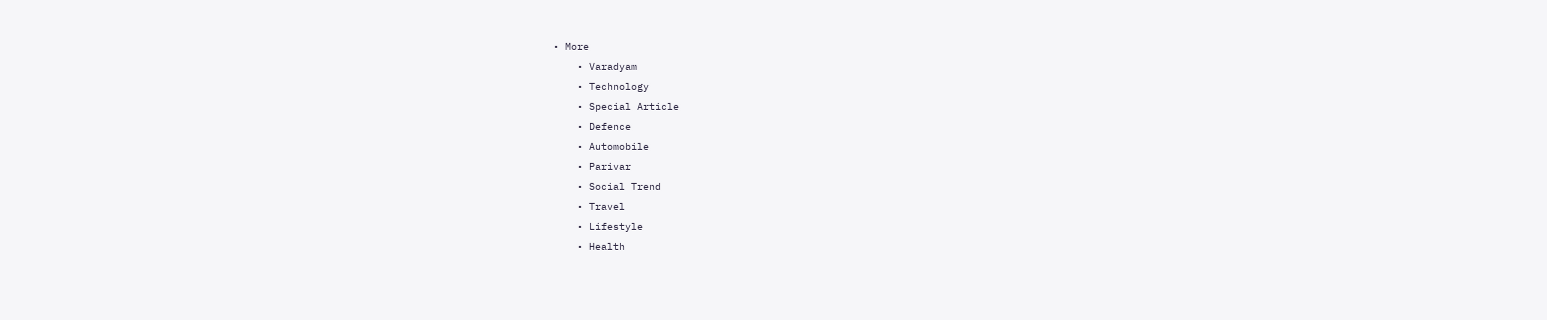• More
    • Varadyam
    • Technology
    • Special Article
    • Defence
    • Automobile
    • Parivar
    • Social Trend
    • Travel
    • Lifestyle
    • Health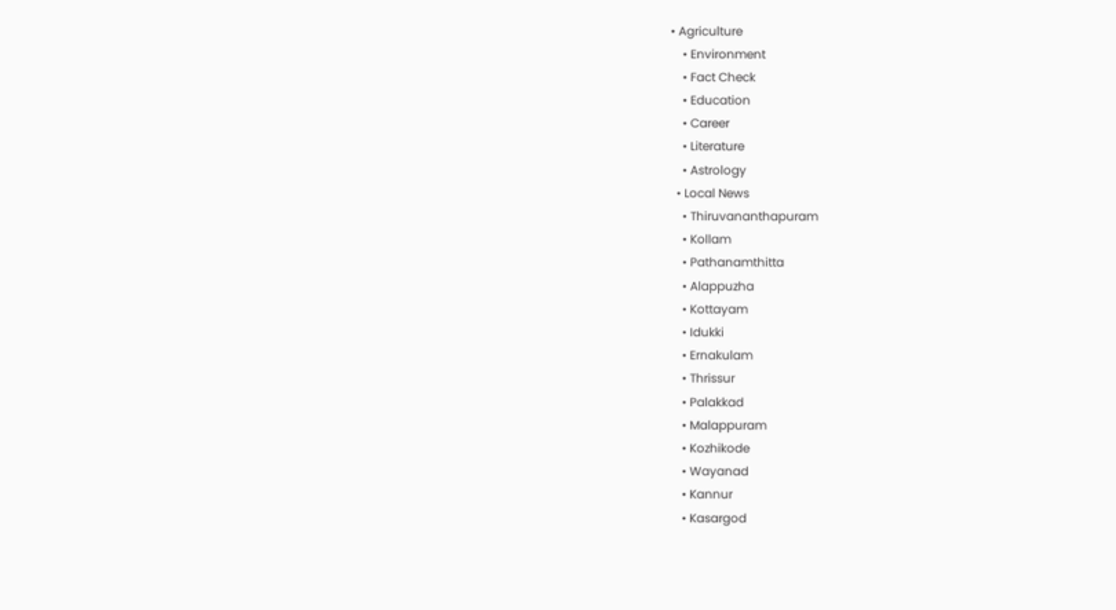• Agriculture
    • Environment
    • Fact Check
    • Education
    • Career
    • Literature
    • Astrology
  • Local News
    • Thiruvananthapuram
    • Kollam
    • Pathanamthitta
    • Alappuzha
    • Kottayam
    • Idukki
    • Ernakulam
    • Thrissur
    • Palakkad
    • Malappuram
    • Kozhikode
    • Wayanad
    • Kannur
    • Kasargod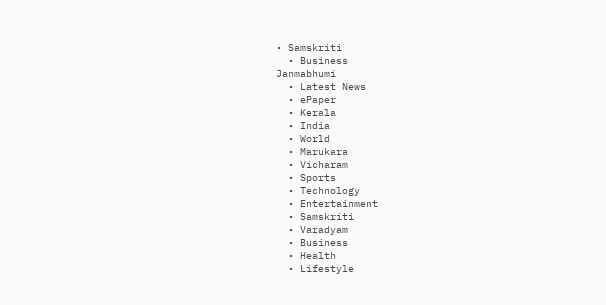• Samskriti
  • Business
Janmabhumi
  • Latest News
  • ePaper
  • Kerala
  • India
  • World
  • Marukara
  • Vicharam
  • Sports
  • Technology
  • Entertainment
  • Samskriti
  • Varadyam
  • Business
  • Health
  • Lifestyle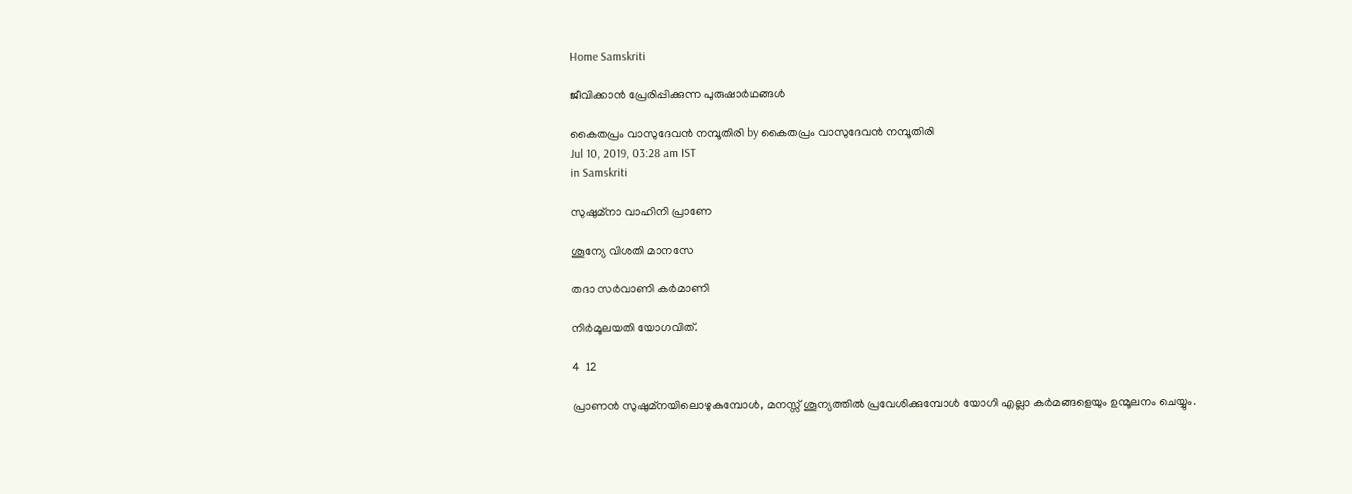Home Samskriti

ജീവിക്കാന്‍ പ്രേരിപ്പിക്കുന്ന പുരുഷാര്‍ഥങ്ങള്‍

കൈതപ്രം വാസുദേവന്‍ നമ്പൂതിരി by കൈതപ്രം വാസുദേവന്‍ നമ്പൂതിരി
Jul 10, 2019, 03:28 am IST
in Samskriti

സുഷുമ്‌നാ വാഹിനി പ്രാണേ

ശൂന്യേ വിശതി മാനസേ

തദാ സര്‍വാണി കര്‍മാണി

നിര്‍മൂലയതി യോഗവിത്.

4  12

പ്രാണന്‍ സുഷുമ്‌നയിലൊഴുകുമ്പോള്‍, മനസ്സ് ശൂന്യത്തില്‍ പ്രവേശിക്കുമ്പോള്‍ യോഗി എല്ലാ കര്‍മങ്ങളെയും ഉന്മൂലനം ചെയ്യും.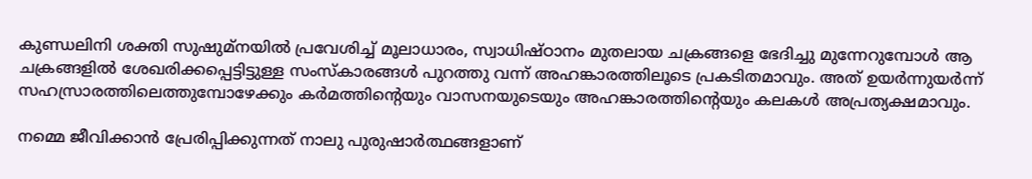കുണ്ഡലിനി ശക്തി സുഷുമ്‌നയില്‍ പ്രവേശിച്ച് മൂലാധാരം, സ്വാധിഷ്ഠാനം മുതലായ ചക്രങ്ങളെ ഭേദിച്ചു മുന്നേറുമ്പോള്‍ ആ ചക്രങ്ങളില്‍ ശേഖരിക്കപ്പെട്ടിട്ടുള്ള സംസ്‌കാരങ്ങള്‍ പുറത്തു വന്ന് അഹങ്കാരത്തിലൂടെ പ്രകടിതമാവും. അത് ഉയര്‍ന്നുയര്‍ന്ന് സഹസ്രാരത്തിലെത്തുമ്പോഴേക്കും കര്‍മത്തിന്റെയും വാസനയുടെയും അഹങ്കാരത്തിന്റെയും കലകള്‍ അപ്രത്യക്ഷമാവും.

നമ്മെ ജീവിക്കാന്‍ പ്രേരിപ്പിക്കുന്നത് നാലു പുരുഷാര്‍ത്ഥങ്ങളാണ്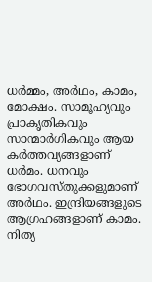ധര്‍മ്മം, അര്‍ഥം, കാമം, മോക്ഷം. സാമൂഹ്യവും പ്രാകൃതികവും സാന്മാര്‍ഗികവും ആയ കര്‍ത്തവ്യങ്ങളാണ് ധര്‍മം. ധനവും ഭോഗവസ്തുക്കളുമാണ് അര്‍ഥം. ഇന്ദ്രിയങ്ങളുടെ ആഗ്രഹങ്ങളാണ് കാമം. നിത്യ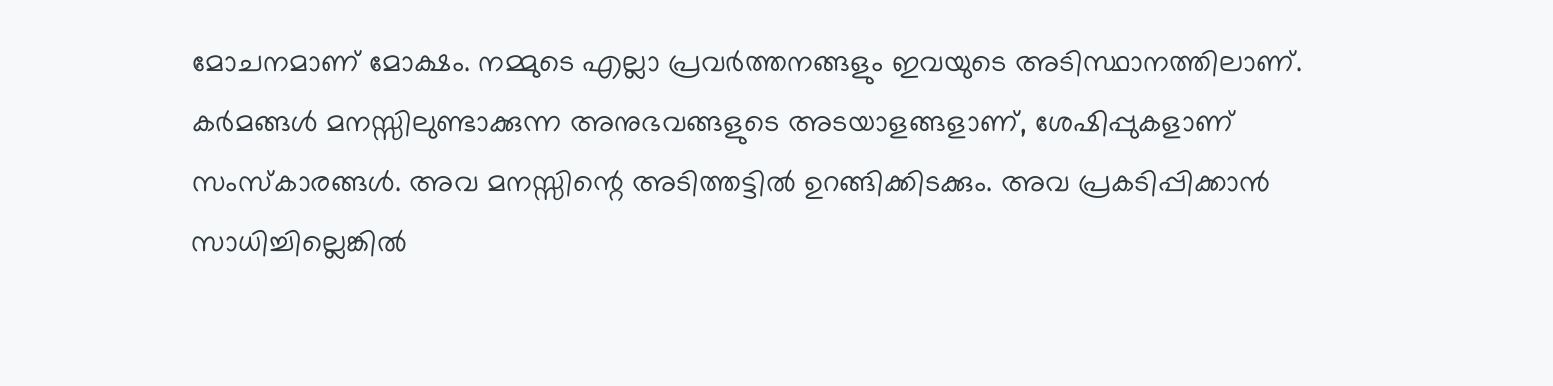മോചനമാണ് മോക്ഷം. നമ്മുടെ എല്ലാ പ്രവര്‍ത്തനങ്ങളും ഇവയുടെ അടിസ്ഥാനത്തിലാണ്. കര്‍മങ്ങള്‍ മനസ്സിലുണ്ടാക്കുന്ന അനുഭവങ്ങളുടെ അടയാളങ്ങളാണ്, ശേഷിപ്പുകളാണ് സംസ്‌കാരങ്ങള്‍. അവ മനസ്സിന്റെ അടിത്തട്ടില്‍ ഉറങ്ങിക്കിടക്കും. അവ പ്രകടിപ്പിക്കാന്‍ സാധിച്ചില്ലെങ്കില്‍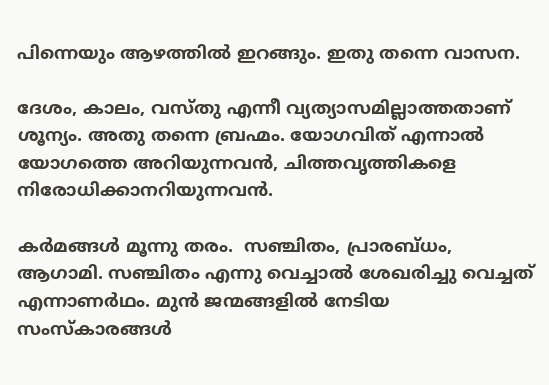പിന്നെയും ആഴത്തില്‍ ഇറങ്ങും. ഇതു തന്നെ വാസന.

ദേശം, കാലം, വസ്തു എന്നീ വ്യത്യാസമില്ലാത്തതാണ് ശൂന്യം. അതു തന്നെ ബ്രഹ്മം. യോഗവിത് എന്നാല്‍ യോഗത്തെ അറിയുന്നവന്‍, ചിത്തവൃത്തികളെ നിരോധിക്കാനറിയുന്നവന്‍.

കര്‍മങ്ങള്‍ മൂന്നു തരം.  സഞ്ചിതം, പ്രാരബ്ധം, ആഗാമി. സഞ്ചിതം എന്നു വെച്ചാല്‍ ശേഖരിച്ചു വെച്ചത് എന്നാണര്‍ഥം. മുന്‍ ജന്മങ്ങളില്‍ നേടിയ സംസ്‌കാരങ്ങള്‍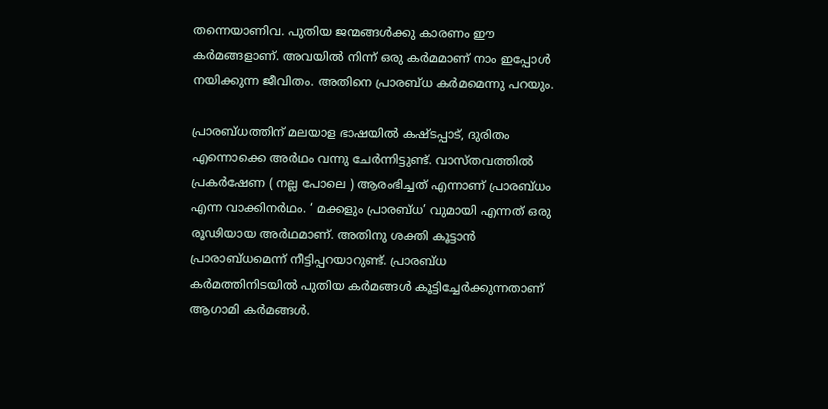തന്നെയാണിവ. പുതിയ ജന്മങ്ങള്‍ക്കു കാരണം ഈ കര്‍മങ്ങളാണ്. അവയില്‍ നിന്ന് ഒരു കര്‍മമാണ് നാം ഇപ്പോള്‍ നയിക്കുന്ന ജീവിതം. അതിനെ പ്രാരബ്ധ കര്‍മമെന്നു പറയും.

പ്രാരബ്ധത്തിന് മലയാള ഭാഷയില്‍ കഷ്ടപ്പാട്, ദുരിതം എന്നൊക്കെ അര്‍ഥം വന്നു ചേര്‍ന്നിട്ടുണ്ട്. വാസ്തവത്തില്‍ പ്രകര്‍ഷേണ ( നല്ല പോലെ ) ആരംഭിച്ചത് എന്നാണ് പ്രാരബ്ധം എന്ന വാക്കിനര്‍ഥം. ‘ മക്കളും പ്രാരബ്ധ’ വുമായി എന്നത് ഒരു രൂഢിയായ അര്‍ഥമാണ്. അതിനു ശക്തി കൂട്ടാന്‍ പ്രാരാബ്ധമെന്ന് നീട്ടിപ്പറയാറുണ്ട്. പ്രാരബ്ധ കര്‍മത്തിനിടയില്‍ പുതിയ കര്‍മങ്ങള്‍ കൂട്ടിച്ചേര്‍ക്കുന്നതാണ് ആഗാമി കര്‍മങ്ങള്‍.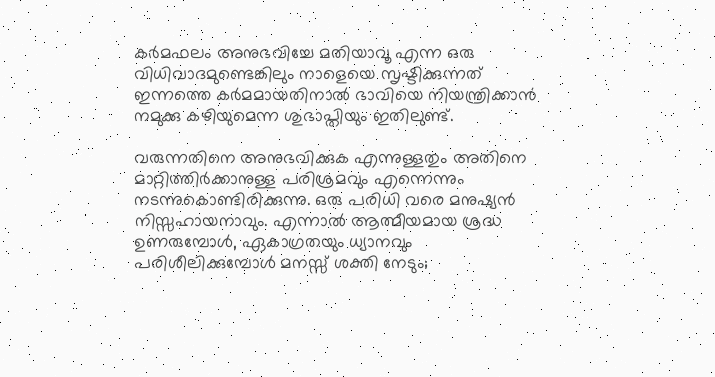കര്‍മഫലം അനുഭവിച്ചേ മതിയാവൂ എന്ന ഒരു വിധിവാദമുണ്ടെങ്കിലും നാളെയെ സൃഷ്ടിക്കുന്നത് ഇന്നത്തെ കര്‍മമായതിനാല്‍ ഭാവിയെ നിയന്ത്രിക്കാന്‍ നമുക്കു കഴിയുമെന്ന ശുഭാപ്തിയും ഇതിലുണ്ട്.

വരുന്നതിനെ അനുഭവിക്കുക എന്നുള്ളതും അതിനെ മാറ്റിത്തിര്‍ക്കാനുള്ള പരിശ്രമവും എന്നെന്നും നടന്നുകൊണ്ടിരിക്കുന്നു. ഒരു പരിധി വരെ മനുഷ്യന്‍ നിസ്സഹായനാവും. എന്നാല്‍ ആത്മീയമായ ശ്രദ്ധ ഉണരുമ്പോള്‍, ഏകാഗ്രതയും ധ്യാനവും പരിശീലിക്കുമ്പോള്‍ മനസ്സ് ശക്തി നേടും;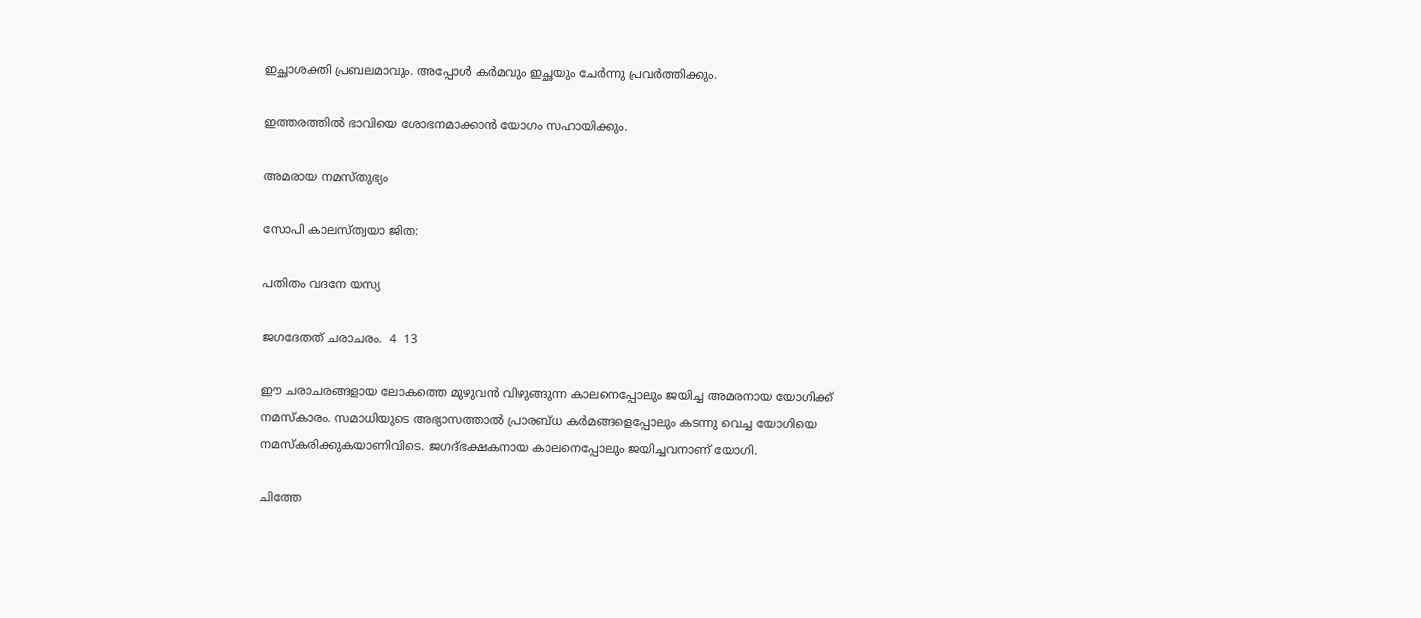ഇച്ഛാശക്തി പ്രബലമാവും. അപ്പോള്‍ കര്‍മവും ഇച്ഛയും ചേര്‍ന്നു പ്രവര്‍ത്തിക്കും.

ഇത്തരത്തില്‍ ഭാവിയെ ശോഭനമാക്കാന്‍ യോഗം സഹായിക്കും.

അമരായ നമസ്തുഭ്യം

സോപി കാലസ്ത്വയാ ജിത:

പതിതം വദനേ യസ്യ

ജഗദേതത് ചരാചരം.  4  13

ഈ ചരാചരങ്ങളായ ലോകത്തെ മുഴുവന്‍ വിഴുങ്ങുന്ന കാലനെപ്പോലും ജയിച്ച അമരനായ യോഗിക്ക് നമസ്‌കാരം. സമാധിയുടെ അഭ്യാസത്താല്‍ പ്രാരബ്ധ കര്‍മങ്ങളെപ്പോലും കടന്നു വെച്ച യോഗിയെ നമസ്‌കരിക്കുകയാണിവിടെ. ജഗദ്ഭക്ഷകനായ കാലനെപ്പോലും ജയിച്ചവനാണ് യോഗി.

ചിത്തേ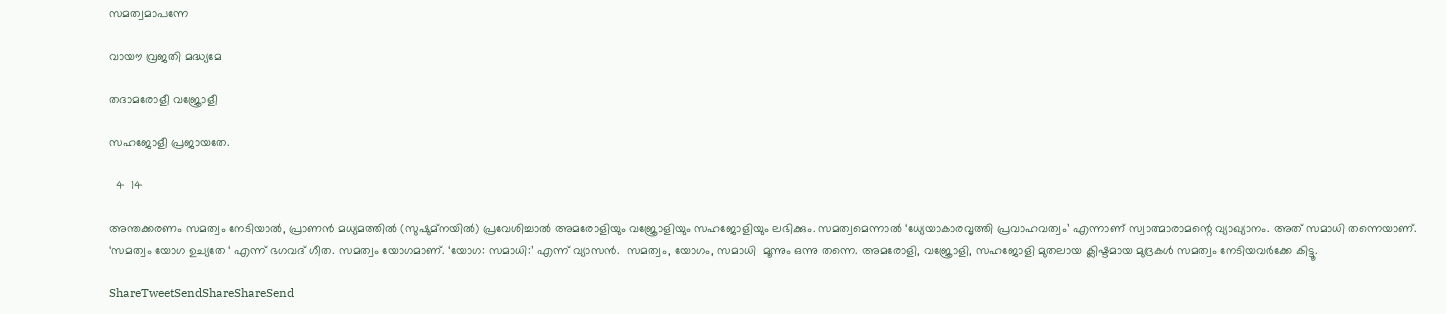സമത്വമാപന്നേ

വായൗ വ്രജതി മദ്ധ്യമേ

തദാമരോളീ വജ്രോളീ

സഹജോളീ പ്രജായതേ.

  4  14

അന്തക്കരണം സമത്വം നേടിയാല്‍, പ്രാണന്‍ മധ്യമത്തില്‍ (സുഷുമ്‌നയില്‍) പ്രവേശിച്ചാല്‍ അമരോളിയും വജ്രോളിയും സഹജോളിയും ലഭിക്കും. സമത്വമെന്നാല്‍ ‘ധ്യേയാകാരവൃത്തി പ്രവാഹവത്വം’ എന്നാണ് സ്വാത്മാരാമന്റെ വ്യാഖ്യാനം. അത് സമാധി തന്നെയാണ്. ‘സമത്വം യോഗ ഉച്യതേ ‘ എന്ന് ഭഗവദ് ഗീത. സമത്വം യോഗമാണ്. ‘യോഗ: സമാധി:’ എന്ന് വ്യാസന്‍.  സമത്വം, യോഗം, സമാധി  മൂന്നും ഒന്നു തന്നെ. അമരോളി, വജ്രോളി, സഹജോളി മുതലായ ക്ലിഷ്ടമായ മുദ്രകള്‍ സമത്വം നേടിയവര്‍ക്കേ കിട്ടൂ.

ShareTweetSendShareShareSend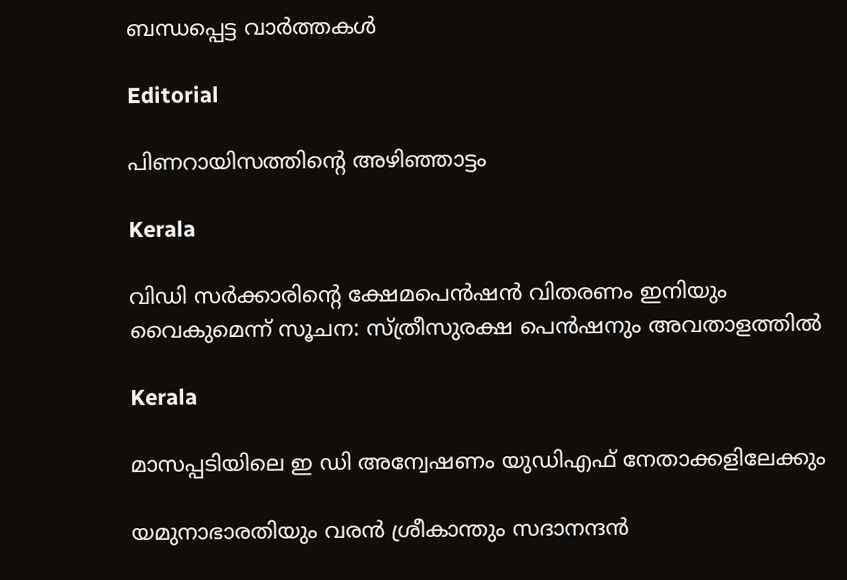ബന്ധപ്പെട്ട വാര്‍ത്തകള്‍

Editorial

പിണറായിസത്തിന്റെ അഴിഞ്ഞാട്ടം

Kerala

വിഡി സർക്കാരിന്റെ ക്ഷേമപെന്‍ഷന്‍ വിതരണം ഇനിയും വൈകുമെന്ന് സൂചന: സ്ത്രീസുരക്ഷ പെന്‍ഷനും അവതാളത്തില്‍

Kerala

മാസപ്പടിയിലെ ഇ ഡി അന്വേഷണം യുഡിഎഫ് നേതാക്കളിലേക്കും

യമുനാഭാരതിയും വരന്‍ ശ്രീകാന്തും സദാനന്ദന്‍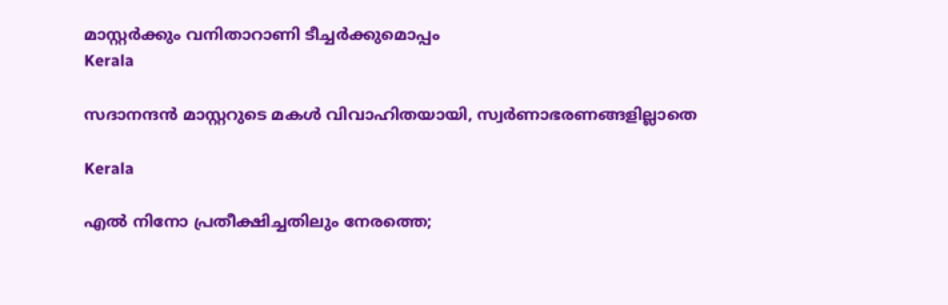മാസ്റ്റര്‍ക്കും വനിതാറാണി ടീച്ചര്‍ക്കുമൊപ്പം
Kerala

സദാനന്ദന്‍ മാസ്റ്ററുടെ മകള്‍ വിവാഹിതയായി, സ്വര്‍ണാഭരണങ്ങളില്ലാതെ

Kerala

എല്‍ നിനോ പ്രതീക്ഷിച്ചതിലും നേരത്തെ;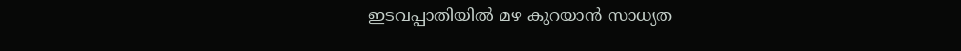ഇടവപ്പാതിയില്‍ മഴ കുറയാന്‍ സാധ്യത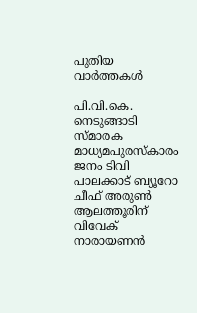പുതിയ വാര്‍ത്തകള്‍

പി.വി.കെ. നെടുങ്ങാടി സ്മാരക മാധ്യമപുരസ്‌കാരം ജനം ടിവി പാലക്കാട് ബ്യൂറോ ചീഫ് അരുണ്‍ ആലത്തൂരിന് വിവേക് നാരായണന്‍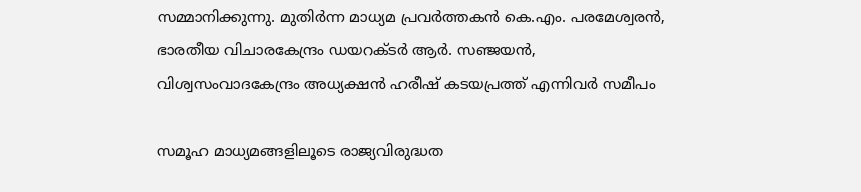സമ്മാനിക്കുന്നു. മുതിര്‍ന്ന മാധ്യമ പ്രവര്‍ത്തകന്‍ കെ.എം. പരമേശ്വരന്‍, ഭാരതീയ വിചാരകേന്ദ്രം ഡയറക്ടര്‍ ആര്‍. സഞ്ജയന്‍, വിശ്വസംവാദകേന്ദ്രം അധ്യക്ഷന്‍ ഹരീഷ് കടയപ്രത്ത് എന്നിവര്‍ സമീപം

സമൂഹ മാധ്യമങ്ങളിലൂടെ രാജ്യവിരുദ്ധത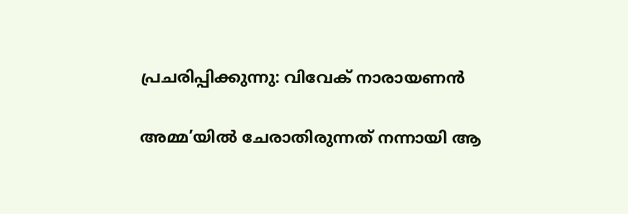പ്രചരിപ്പിക്കുന്നു: വിവേക് നാരായണന്‍

അമ്മ’യിൽ ചേരാതിരുന്നത് നന്നായി ആ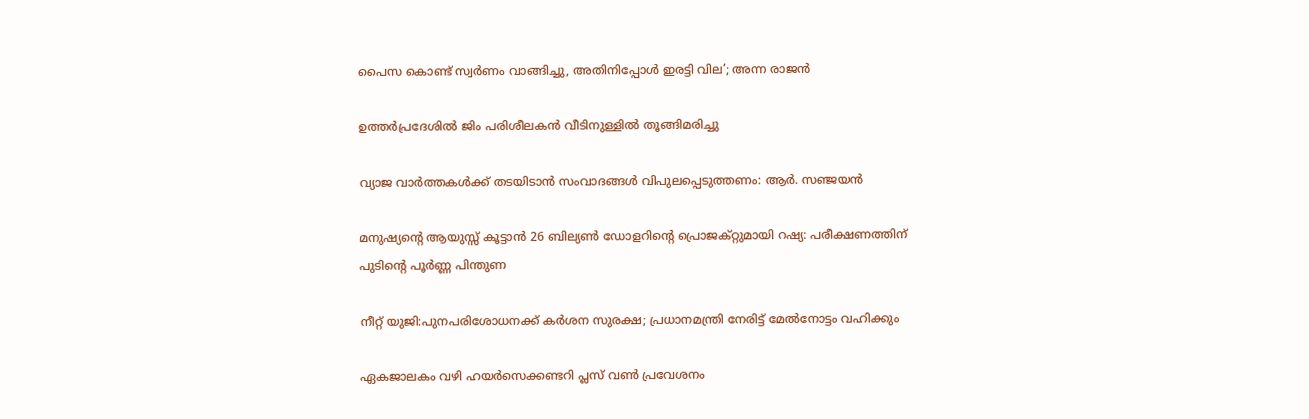പൈസ കൊണ്ട് സ്വർണം വാങ്ങിച്ചു, അതിനിപ്പോൾ ഇരട്ടി വില’; അന്ന രാജൻ

ഉത്തർപ്രദേശിൽ ജിം പരിശീലകൻ വീടിനുള്ളിൽ തൂങ്ങിമരിച്ചു

വ്യാജ വാര്‍ത്തകള്‍ക്ക് തടയിടാന്‍ സംവാദങ്ങള്‍ വിപുലപ്പെടുത്തണം: ആര്‍. സഞ്ജയന്‍

മനുഷ്യന്റെ ആയുസ്സ് കൂട്ടാൻ 26 ബില്യൺ ഡോളറിന്റെ പ്രൊജക്റ്റുമായി റഷ്യ: പരീക്ഷണത്തിന് പുടിന്റെ പൂർണ്ണ പിന്തുണ

നീറ്റ് യുജി:പുനപരിശോധനക്ക് കര്‍ശന സുരക്ഷ; പ്രധാനമന്ത്രി നേരിട്ട് മേല്‍നോട്ടം വഹിക്കും

ഏകജാലകം വഴി ഹയര്‍സെക്കണ്ടറി പ്ലസ് വണ്‍ പ്രവേശനം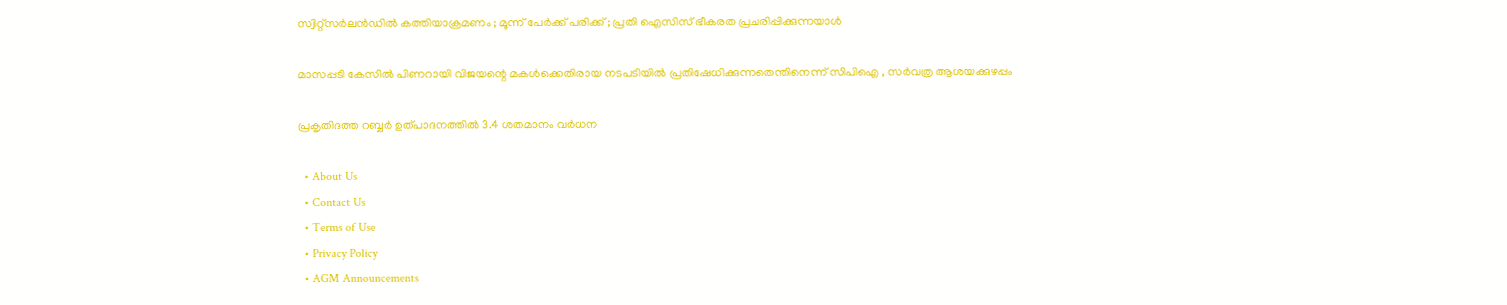സ്വിറ്റ്സർലൻഡിൽ കത്തിയാക്രമണം ; മൂന്ന് പേർക്ക് പരിക്ക് ; പ്രതി ഐസിസ് ഭീകരത പ്രചരിപ്പിക്കുന്നയാൾ

മാസപ്പടി കേസിൽ പിണറായി വിജയന്റെ മകൾക്കെതിരായ നടപടിയിൽ പ്രതിഷേധിക്കുന്നതെന്തിനെന്ന് സിപിഐ , സർവത്ര ആശയക്കുഴപ്പം

പ്രകൃതിദത്ത റബ്ബര്‍ ഉത്പാദനത്തില്‍ 3.4 ശതമാനം വര്‍ധന

  • About Us
  • Contact Us
  • Terms of Use
  • Privacy Policy
  • AGM Announcements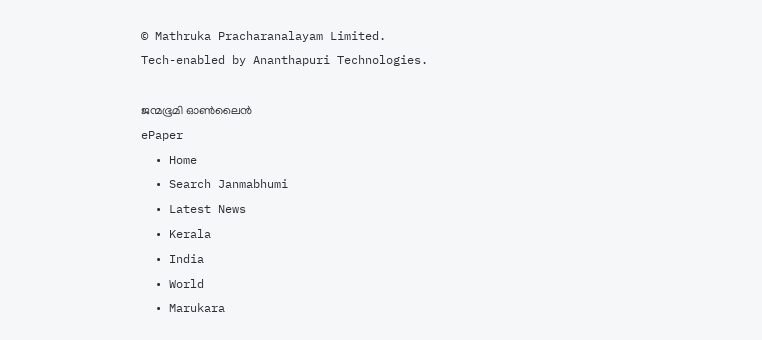© Mathruka Pracharanalayam Limited.
Tech-enabled by Ananthapuri Technologies.

ജന്മഭൂമി ഓണ്‍ലൈന്‍
ePaper
  • Home
  • Search Janmabhumi
  • Latest News
  • Kerala
  • India
  • World
  • Marukara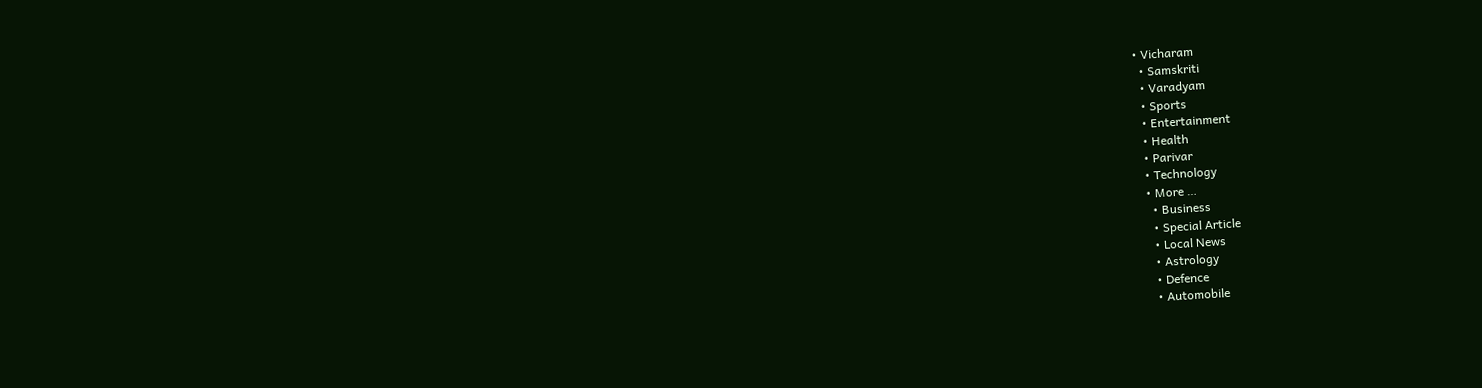• Vicharam
  • Samskriti
  • Varadyam
  • Sports
  • Entertainment
  • Health
  • Parivar
  • Technology
  • More …
    • Business
    • Special Article
    • Local News
    • Astrology
    • Defence
    • Automobile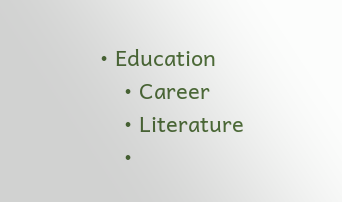• Education
    • Career
    • Literature
    •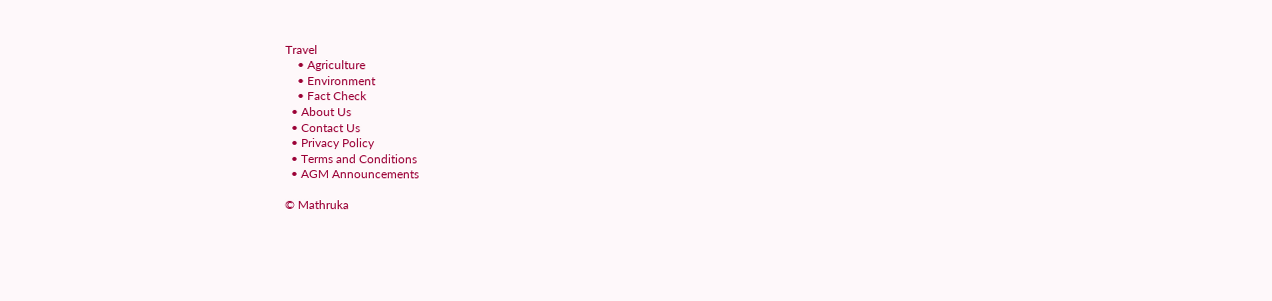Travel
    • Agriculture
    • Environment
    • Fact Check
  • About Us
  • Contact Us
  • Privacy Policy
  • Terms and Conditions
  • AGM Announcements

© Mathruka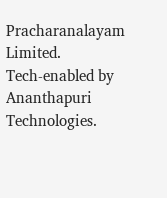Pracharanalayam Limited.
Tech-enabled by Ananthapuri Technologies.